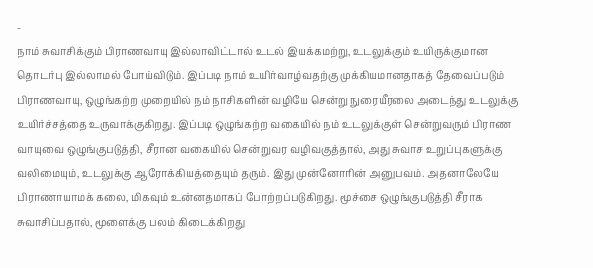-
நாம் சுவாசிக்கும் பிராணவாயு இல்லாவிட்டால் உடல் இயக்கமற்று, உடலுக்கும் உயிருக்குமான தொடர்பு இல்லாமல் போய்விடும். இப்படி நாம் உயிர்வாழ்வதற்கு முக்கியமானதாகத் தேவைப்படும் பிராணவாயு, ஒழுங்கற்ற முறையில் நம் நாசிகளின் வழியே சென்று நுரையீரலை அடைந்து உடலுக்கு உயிர்ச்சத்தை உருவாக்குகிறது. இப்படி ஒழுங்கற்ற வகையில் நம் உடலுக்குள் சென்றுவரும் பிராண வாயுவை ஒழுங்குபடுத்தி, சீரான வகையில் சென்றுவர வழிவகுத்தால், அது சுவாச உறுப்புகளுக்கு வலிமையும், உடலுக்கு ஆரோக்கியத்தையும் தரும். இது முன்னோரின் அனுபவம். அதனாலேயே பிராணாயாமக் கலை, மிகவும் உன்னதமாகப் போற்றப்படுகிறது. மூச்சை ஒழுங்குபடுத்தி சீராக சுவாசிப்பதால், மூளைக்கு பலம் கிடைக்கிறது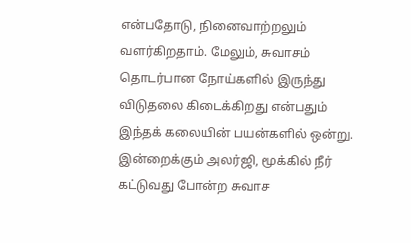என்பதோடு, நினைவாற்றலும் வளர்கிறதாம். மேலும், சுவாசம் தொடர்பான நோய்களில் இருந்து விடுதலை கிடைக்கிறது என்பதும் இந்தக் கலையின் பயன்களில் ஒன்று. இன்றைக்கும் அலர்ஜி, மூக்கில் நீர் கட்டுவது போன்ற சுவாச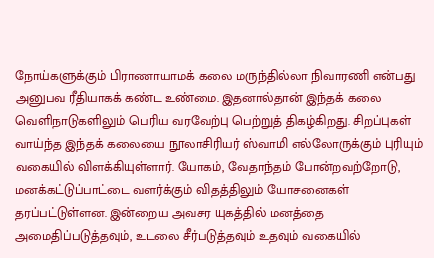நோய்களுக்கும் பிராணாயாமக் கலை மருந்தில்லா நிவாரணி என்பது அனுபவ ரீதியாகக் கண்ட உண்மை. இதனால்தான் இந்தக் கலை வெளிநாடுகளிலும் பெரிய வரவேற்பு பெற்றுத் திகழ்கிறது. சிறப்புகள் வாய்ந்த இந்தக் கலையை நூலாசிரியர் ஸ்வாமி எல்லோருக்கும் புரியும் வகையில் விளக்கியுள்ளார். யோகம், வேதாந்தம் போன்றவற்றோடு, மனக்கட்டுப்பாட்டை வளர்க்கும் விதத்திலும் யோசனைகள் தரப்பட்டுள்ளன. இன்றைய அவசர யுகத்தில் மனத்தை அமைதிப்படுத்தவும், உடலை சீர்படுத்தவும் உதவும் வகையில்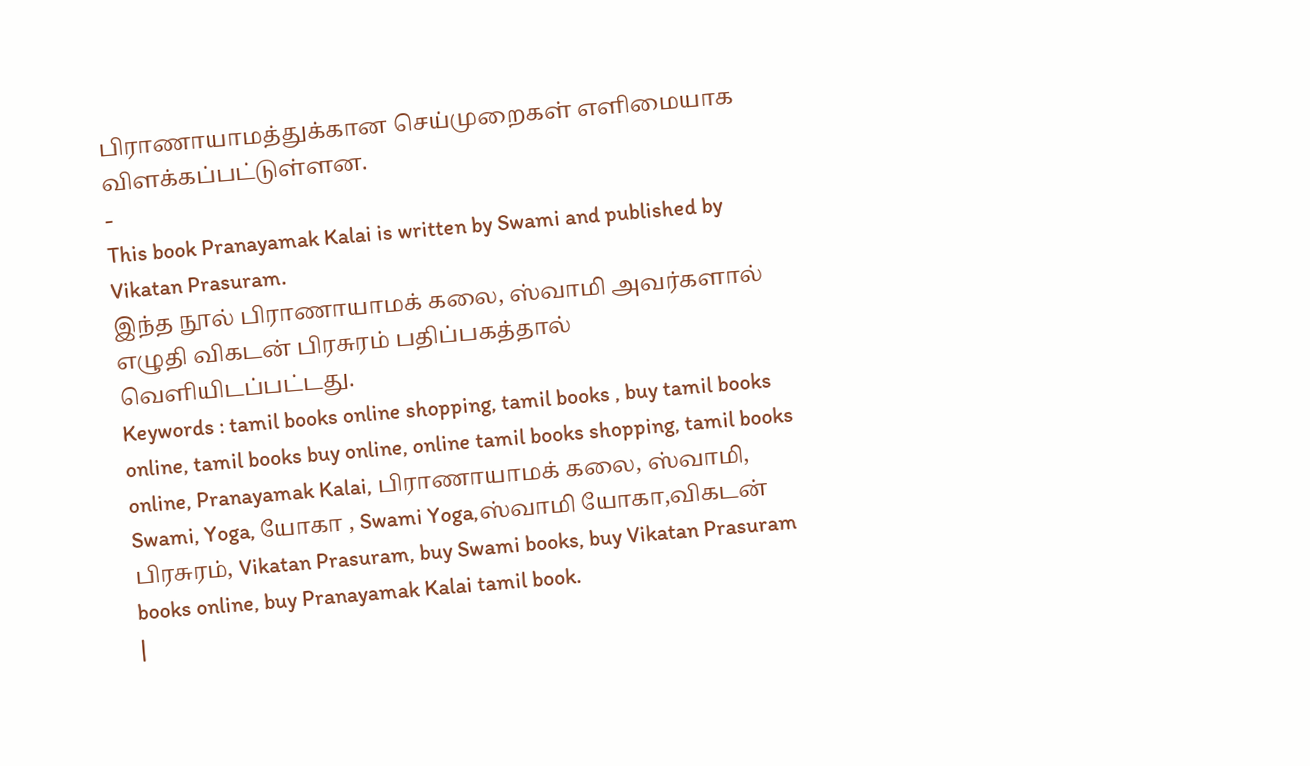பிராணாயாமத்துக்கான செய்முறைகள் எளிமையாக விளக்கப்பட்டுள்ளன.
-
This book Pranayamak Kalai is written by Swami and published by Vikatan Prasuram.
இந்த நூல் பிராணாயாமக் கலை, ஸ்வாமி அவர்களால் எழுதி விகடன் பிரசுரம் பதிப்பகத்தால் வெளியிடப்பட்டது.
Keywords : tamil books online shopping, tamil books , buy tamil books online, tamil books buy online, online tamil books shopping, tamil books online, Pranayamak Kalai, பிராணாயாமக் கலை, ஸ்வாமி, Swami, Yoga, யோகா , Swami Yoga,ஸ்வாமி யோகா,விகடன் பிரசுரம், Vikatan Prasuram, buy Swami books, buy Vikatan Prasuram books online, buy Pranayamak Kalai tamil book.
|